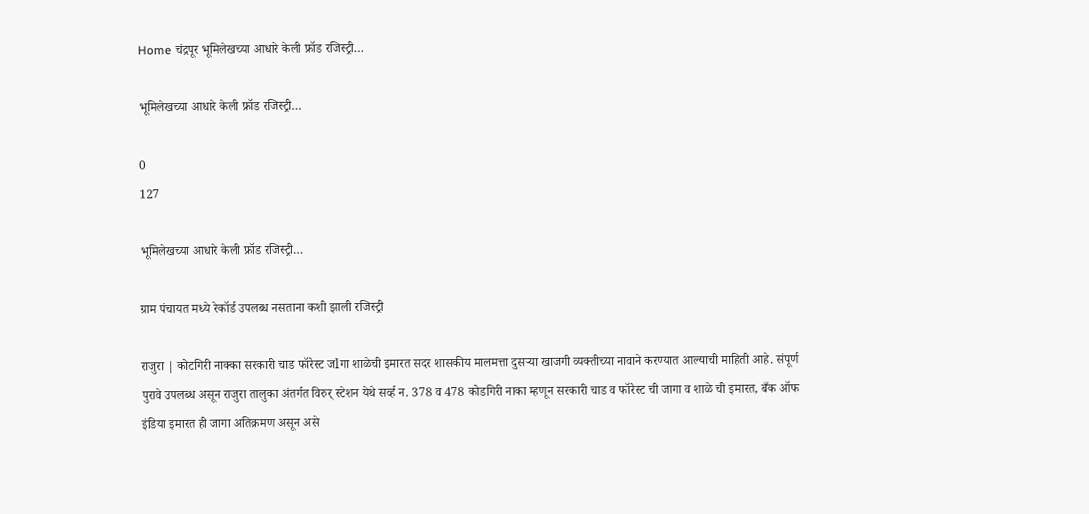Home चंद्रपूर भूमिलेखच्या आधारे केली फ्रॉड रजिस्ट्री…

भूमिलेखच्या आधारे केली फ्रॉड रजिस्ट्री…

0
127

भूमिलेखच्या आधारे केली फ्रॉड रजिस्ट्री…

ग्राम पंचायत मध्ये रेकॉर्ड उपलब्ध नसताना कशी झाली रजिस्ट्री

राजुरा | कोटगिरी नाक्का सरकारी चाड फॉरेस्ट जlगा शाळेची इमारत सदर शासकीय मालमत्ता दुसऱ्या खाजगी व्यक्तीच्या नावाने करण्यात आल्याची माहिती आहे. संपूर्ण पुरावे उपलब्ध असून राजुरा तालुका अंतर्गत विरुर् स्टेशन येथे सर्व्ह न. 378 व 478 कोडगिरी नाका म्हणून सरकारी चाड व फॉरेस्ट ची जागा व शाळे ची इमारत, बँक ऑफ इंडिया इमारत ही जागा अतिक्रमण असून असे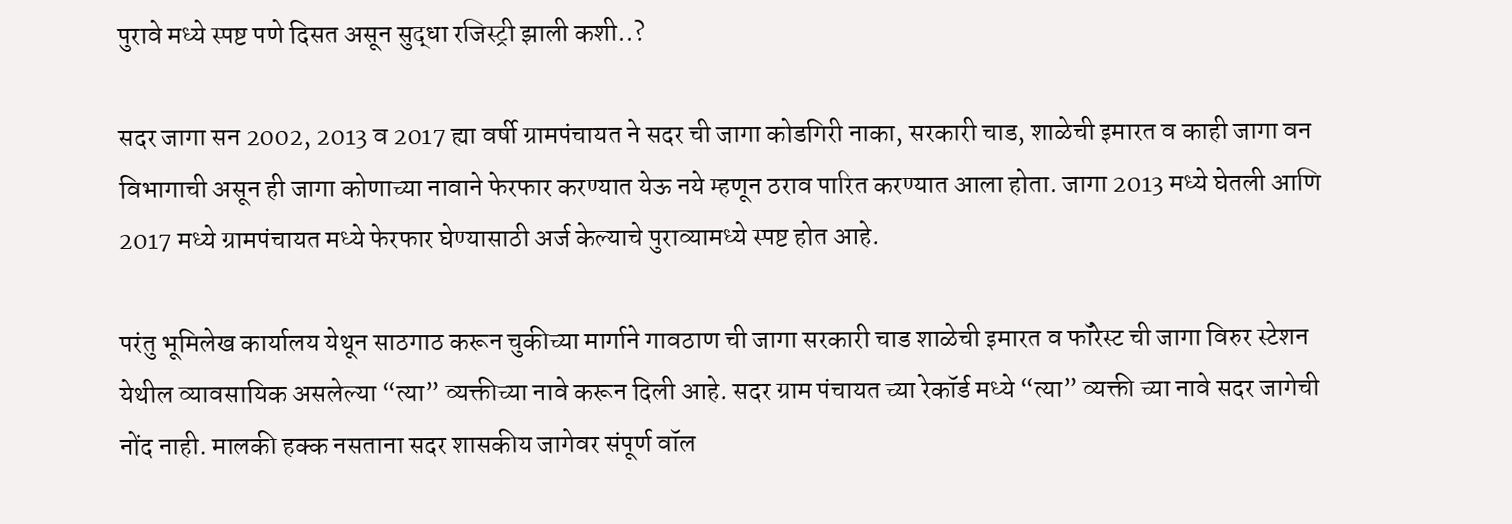पुरावे मध्ये स्पष्ट पणे दिसत असून सुद्धा रजिस्ट्री झाली कशी..?

सदर जागा सन 2002, 2013 व 2017 ह्या वर्षी ग्रामपंचायत ने सदर ची जागा कोडगिरी नाका, सरकारी चाड, शाळेची इमारत व काही जागा वन विभागाची असून ही जागा कोणाच्या नावाने फेरफार करण्यात येऊ नये म्हणून ठराव पारित करण्यात आला होता. जागा 2013 मध्ये घेतली आणि 2017 मध्ये ग्रामपंचायत मध्ये फेरफार घेण्यासाठी अर्ज केल्याचे पुराव्यामध्ये स्पष्ट होत आहे.

परंतु भूमिलेख कार्यालय येथून साठगाठ करून चुकीच्या मार्गाने गावठाण ची जागा सरकारी चाड शाळेची इमारत व फॉरेस्ट ची जागा विरुर स्टेशन येथील व्यावसायिक असलेल्या “त्या” व्यक्तीच्या नावे करून दिली आहे. सदर ग्राम पंचायत च्या रेकॉर्ड मध्ये “त्या” व्यक्ती च्या नावे सदर जागेची नोंद नाही. मालकी हक्क नसताना सदर शासकीय जागेवर संपूर्ण वॉल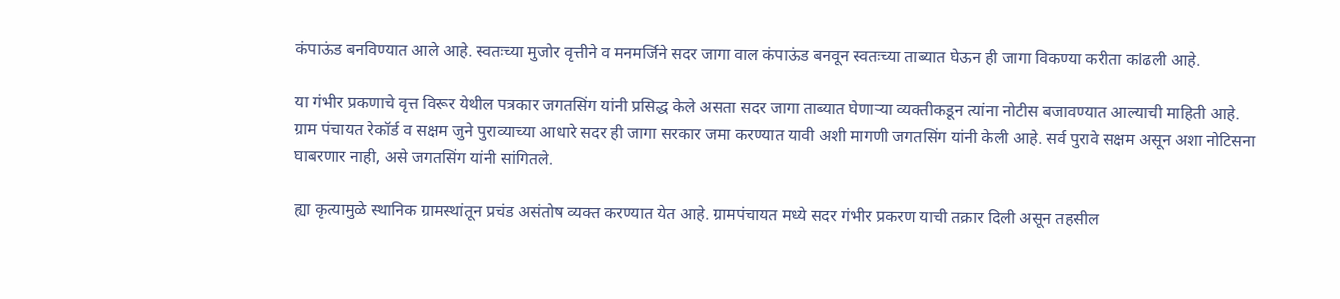कंपाऊंड बनविण्यात आले आहे. स्वतःच्या मुजोर वृत्तीने व मनमर्जिने सदर जागा वाल कंपाऊंड बनवून स्वतःच्या ताब्यात घेऊन ही जागा विकण्या करीता कlढली आहे.

या गंभीर प्रकणाचे वृत्त विरूर येथील पत्रकार जगतसिंग यांनी प्रसिद्ध केले असता सदर जागा ताब्यात घेणाऱ्या व्यक्तीकडून त्यांना नोटीस बजावण्यात आल्याची माहिती आहे. ग्राम पंचायत रेकॉर्ड व सक्षम जुने पुराव्याच्या आधारे सदर ही जागा सरकार जमा करण्यात यावी अशी मागणी जगतसिंग यांनी केली आहे. सर्व पुरावे सक्षम असून अशा नोटिसना घाबरणार नाही, असे जगतसिंग यांनी सांगितले.

ह्या कृत्यामुळे स्थानिक ग्रामस्थांतून प्रचंड असंतोष व्यक्त करण्यात येत आहे. ग्रामपंचायत मध्ये सदर गंभीर प्रकरण याची तक्रार दिली असून तहसील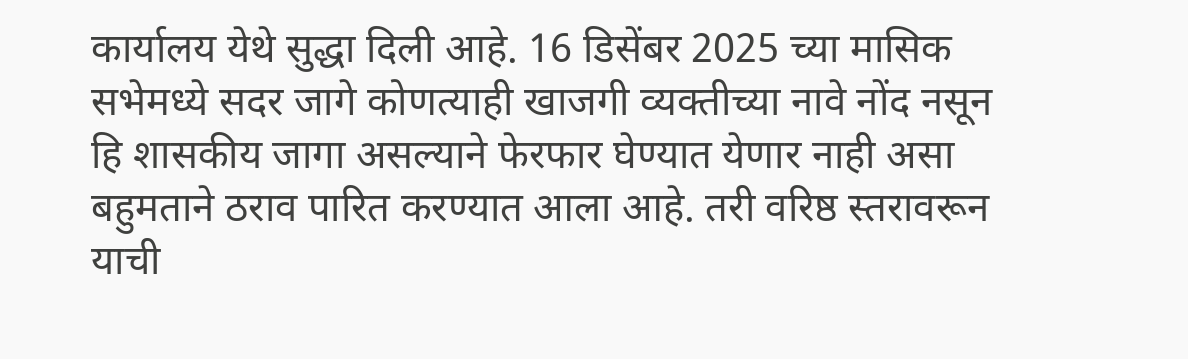कार्यालय येथे सुद्धा दिली आहे. 16 डिसेंबर 2025 च्या मासिक सभेमध्ये सदर जागे कोणत्याही खाजगी व्यक्तीच्या नावे नोंद नसून हि शासकीय जागा असल्याने फेरफार घेण्यात येणार नाही असा बहुमताने ठराव पारित करण्यात आला आहे. तरी वरिष्ठ स्तरावरून याची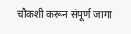चौकशी करून संपूर्ण जागा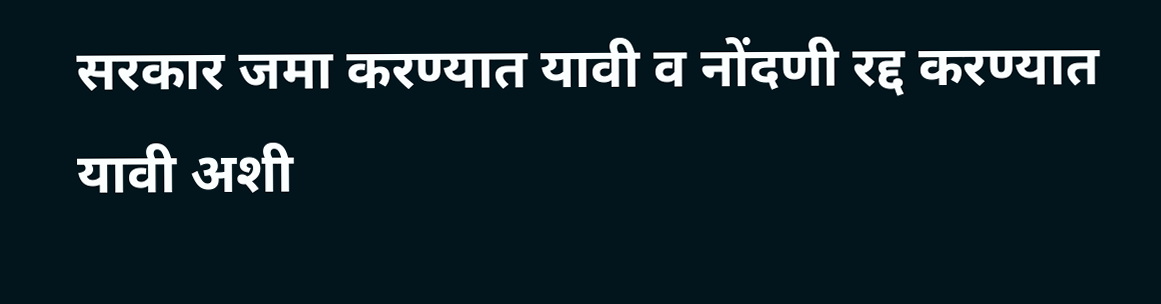सरकार जमा करण्यात यावी व नोंदणी रद्द करण्यात यावी अशी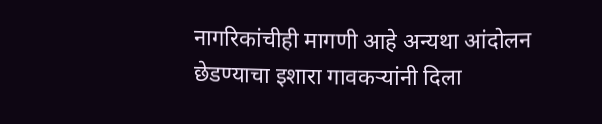नागरिकांचीही मागणी आहे अन्यथा आंदोलन छेडण्याचा इशारा गावकऱ्यांनी दिला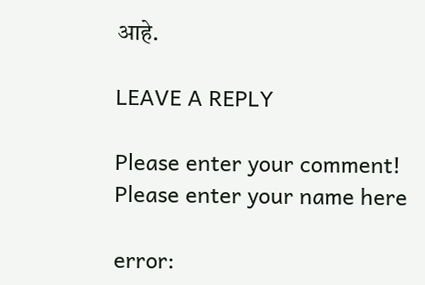आहे.

LEAVE A REPLY

Please enter your comment!
Please enter your name here

error: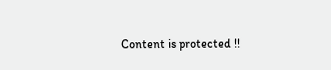Content is protected !!